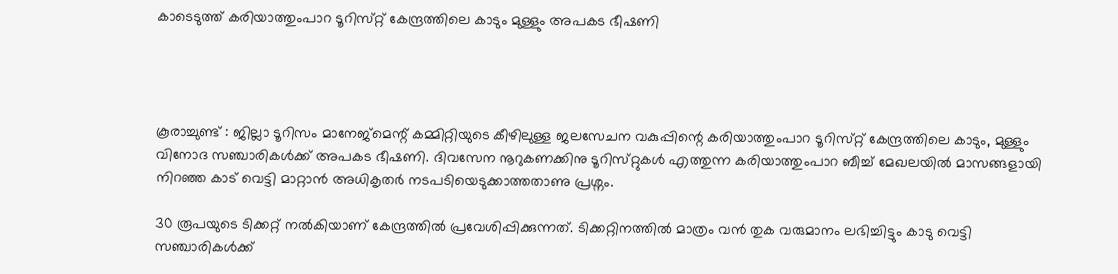കാടെടുത്ത് കരിയാത്തുംപാറ ടൂറിസ്‌റ്റ്‌ കേന്ദ്രത്തിലെ കാടും മുള്ളും അപകട ഭീഷണി




കൂരാച്ചുണ്ട് : ജില്ലാ ടൂറിസം മാനേജ്മെന്റ് കമ്മിറ്റിയുടെ കീഴിലുള്ള ജലസേചന വകുപ്പിന്റെ കരിയാത്തുംപാറ ടൂറിസ്‌റ്റ് കേന്ദ്രത്തിലെ കാടും, മുള്ളും വിനോദ സഞ്ചാരികൾക്ക് അപകട ഭീഷണി. ദിവസേന നൂറുകണക്കിനു ടൂറിസ്‌റ്റുകൾ എത്തുന്ന കരിയാത്തുംപാറ ബീച്ച് മേഖലയിൽ മാസങ്ങളായി നിറഞ്ഞ കാട് വെട്ടി മാറ്റാൻ അധികൃതർ നടപടിയെടുക്കാത്തതാണു പ്രശ്നം.

30 രൂപയുടെ ടിക്കറ്റ് നൽകിയാണ് കേന്ദ്രത്തിൽ പ്രവേശിപ്പിക്കുന്നത്. ടിക്കറ്റിനത്തിൽ മാത്രം വൻ തുക വരുമാനം ലഭിച്ചിട്ടും കാടു വെട്ടി സഞ്ചാരികൾക്ക്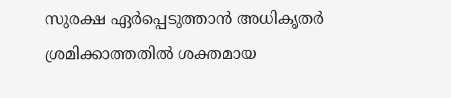സുരക്ഷ ഏർപ്പെടുത്താൻ അധികൃതർ ശ്രമിക്കാത്തതിൽ ശക്ത‌മായ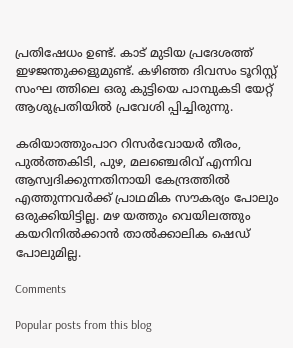പ്രതിഷേധം ഉണ്ട്. കാട് മുടിയ പ്രദേശത്ത് ഇഴജന്തുക്കളുമുണ്ട്. കഴിഞ്ഞ ദിവസം ടൂറിസ്റ്റ‌് സംഘ ത്തിലെ ഒരു കുട്ടിയെ പാമ്പുകടി യേറ്റ് ആശുപ്രതിയിൽ പ്രവേശി പ്പിച്ചിരുന്നു.

കരിയാത്തുംപാറ റിസർവോയർ തീരം, പുൽത്തകിടി, പുഴ, മലഞ്ചെരിവ് എന്നിവ ആസ്വദിക്കുന്നതിനായി കേന്ദ്രത്തിൽ എത്തുന്നവർക്ക് പ്രാഥമിക സൗകര്യം പോലും ഒരുക്കിയിട്ടില്ല. മഴ യത്തും വെയിലത്തും കയറിനിൽക്കാൻ താൽക്കാലിക ഷെഡ് പോലുമില്ല.

Comments

Popular posts from this blog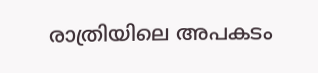രാത്രിയിലെ അപകടം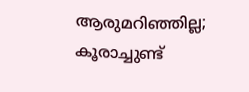ആരുമറിഞ്ഞില്ല; കൂരാച്ചുണ്ട്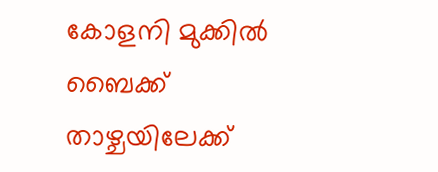കോളനി മുക്കിൽ ബൈക്ക് താഴ്ചയിലേക്ക്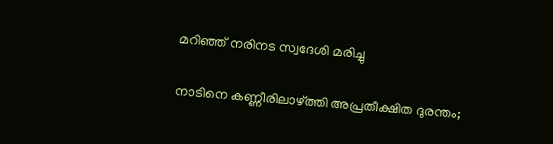മറിഞ്ഞ് നരിനട സ്വദേശി മരിച്ചു

നാടിനെ കണ്ണീരിലാഴ്ത്തി അപ്രതീക്ഷിത ദുരന്തം;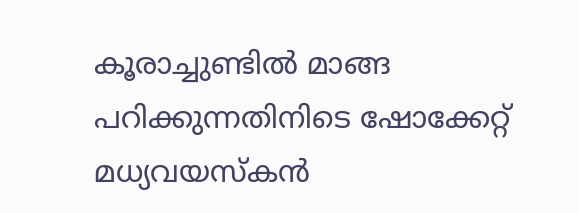കൂരാച്ചുണ്ടിൽ മാങ്ങ പറിക്കുന്നതിനിടെ ഷോക്കേറ്റ് മധ്യവയസ്കൻ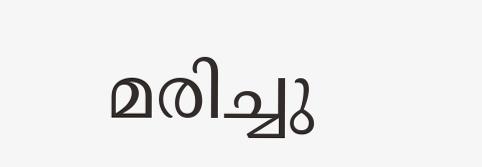മരിച്ചു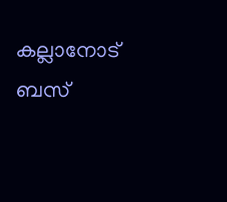കല്ലാനോട് ബസ്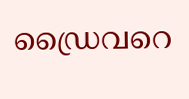ഡ്രൈവറെ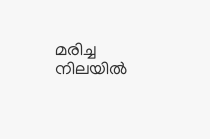മരിച്ച നിലയിൽ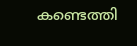കണ്ടെത്തി